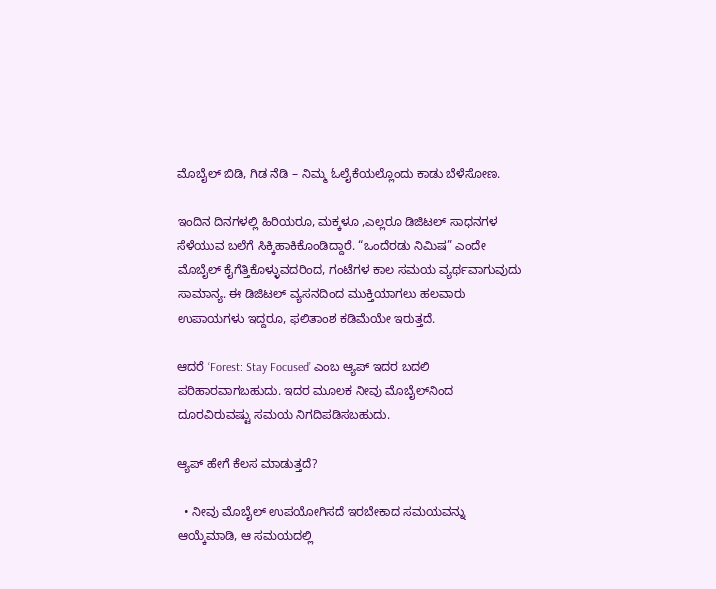ಮೊಬೈಲ್‌ ಬಿಡಿ, ಗಿಡ ನೆಡಿ – ನಿಮ್ಮ ಓಲೈಕೆಯಲ್ಲೊಂದು ಕಾಡು ಬೆಳೆಸೋಣ.

ಇಂದಿನ ದಿನಗಳಲ್ಲಿ ಹಿರಿಯರೂ, ಮಕ್ಕಳೂ ,ಎಲ್ಲರೂ ಡಿಜಿಟಲ್ ಸಾಧನಗಳ ಸೆಳೆಯುವ ಬಲೆಗೆ ಸಿಕ್ಕಿಹಾಕಿಕೊಂಡಿದ್ದಾರೆ. “ಒಂದೆರಡು ನಿಮಿಷ” ಎಂದೇ ಮೊಬೈಲ್ ಕೈಗೆತ್ತಿಕೊಳ್ಳುವದರಿಂದ, ಗಂಟೆಗಳ ಕಾಲ ಸಮಯ ವ್ಯರ್ಥವಾಗುವುದು ಸಾಮಾನ್ಯ. ಈ ಡಿಜಿಟಲ್ ವ್ಯಸನದಿಂದ ಮುಕ್ತಿಯಾಗಲು ಹಲವಾರು ಉಪಾಯಗಳು ಇದ್ದರೂ, ಫಲಿತಾಂಶ ಕಡಿಮೆಯೇ ಇರುತ್ತದೆ.

ಆದರೆ ‘Forest: Stay Focused’ ಎಂಬ ಆ್ಯಪ್‌ ಇದರ ಬದಲಿ ಪರಿಹಾರವಾಗಬಹುದು. ಇದರ ಮೂಲಕ ನೀವು ಮೊಬೈಲ್‌ನಿಂದ ದೂರವಿರುವಷ್ಟು ಸಮಯ ನಿಗದಿಪಡಿಸಬಹುದು.

ಆ್ಯಪ್ ಹೇಗೆ ಕೆಲಸ ಮಾಡುತ್ತದೆ?

  • ನೀವು ಮೊಬೈಲ್ ಉಪಯೋಗಿಸದೆ ಇರಬೇಕಾದ ಸಮಯವನ್ನು ಆಯ್ಕೆಮಾಡಿ, ಆ ಸಮಯದಲ್ಲಿ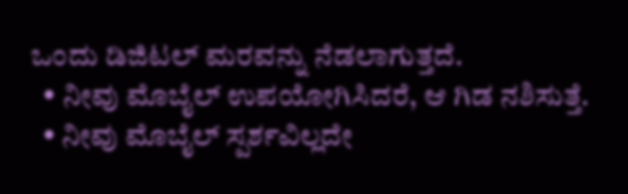ಒಂದು ಡಿಜಿಟಲ್ ಮರವನ್ನು ನೆಡಲಾಗುತ್ತದೆ.
  • ನೀವು ಮೊಬೈಲ್ ಉಪಯೋಗಿಸಿದರೆ, ಆ ಗಿಡ ನಶಿಸುತ್ತೆ.
  • ನೀವು ಮೊಬೈಲ್ ಸ್ಪರ್ಶವಿಲ್ಲದೇ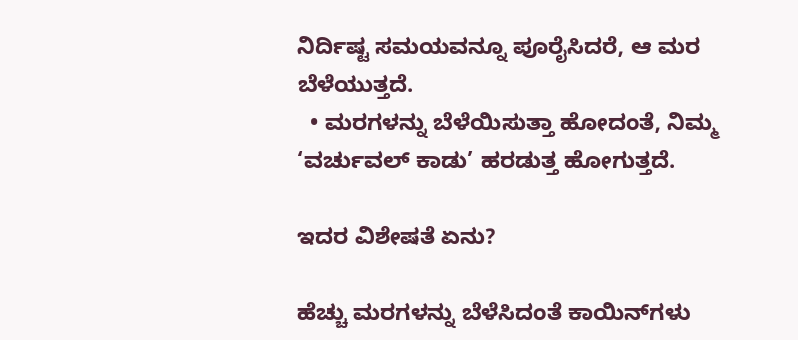ನಿರ್ದಿಷ್ಟ ಸಮಯವನ್ನೂ ಪೂರೈಸಿದರೆ, ಆ ಮರ ಬೆಳೆಯುತ್ತದೆ.
  • ಮರಗಳನ್ನು ಬೆಳೆಯಿಸುತ್ತಾ ಹೋದಂತೆ, ನಿಮ್ಮ ‘ವರ್ಚುವಲ್ ಕಾಡು’ ಹರಡುತ್ತ ಹೋಗುತ್ತದೆ.

ಇದರ ವಿಶೇಷತೆ ಏನು?

ಹೆಚ್ಚು ಮರಗಳನ್ನು ಬೆಳೆಸಿದಂತೆ ಕಾಯಿನ್‌ಗಳು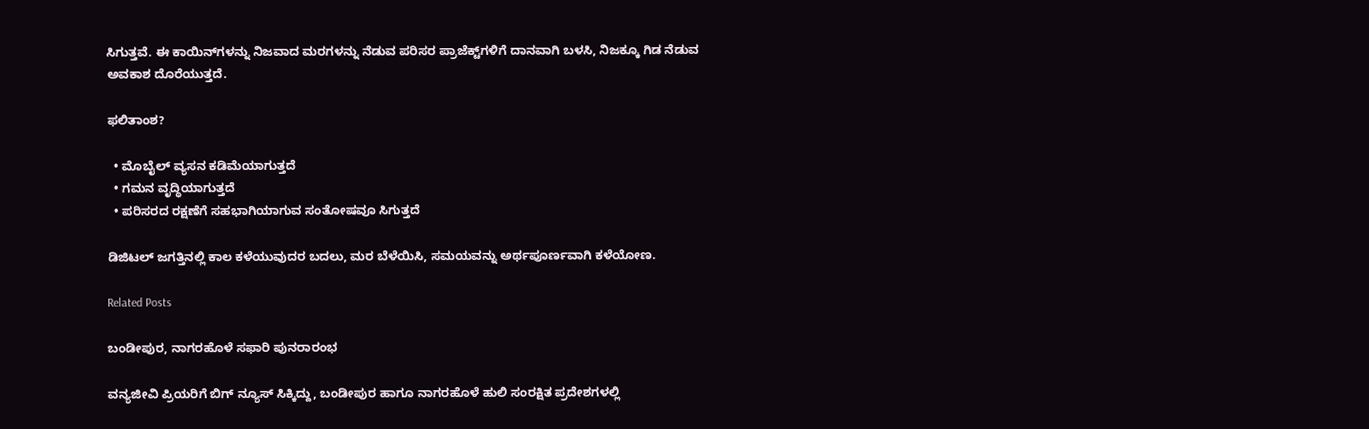ಸಿಗುತ್ತವೆ. ಈ ಕಾಯಿನ್‌ಗಳನ್ನು ನಿಜವಾದ ಮರಗಳನ್ನು ನೆಡುವ ಪರಿಸರ ಪ್ರಾಜೆಕ್ಟ್‌ಗಳಿಗೆ ದಾನವಾಗಿ ಬಳಸಿ, ನಿಜಕ್ಕೂ ಗಿಡ ನೆಡುವ ಅವಕಾಶ ದೊರೆಯುತ್ತದೆ.

ಫಲಿತಾಂಶ?

  • ಮೊಬೈಲ್ ವ್ಯಸನ ಕಡಿಮೆಯಾಗುತ್ತದೆ
  • ಗಮನ ವೃದ್ಧಿಯಾಗುತ್ತದೆ
  • ಪರಿಸರದ ರಕ್ಷಣೆಗೆ ಸಹಭಾಗಿಯಾಗುವ ಸಂತೋಷವೂ ಸಿಗುತ್ತದೆ

ಡಿಜಿಟಲ್ ಜಗತ್ತಿನಲ್ಲಿ ಕಾಲ ಕಳೆಯುವುದರ ಬದಲು, ಮರ ಬೆಳೆಯಿಸಿ, ಸಮಯವನ್ನು ಅರ್ಥಪೂರ್ಣವಾಗಿ ಕಳೆಯೋಣ.

Related Posts

ಬಂಡೀಪುರ, ನಾಗರಹೊಳೆ ಸಫಾರಿ ಪುನರಾರಂಭ

ವನ್ಯಜೀವಿ ಪ್ರಿಯರಿಗೆ ಬಿಗ್ ನ್ಯೂಸ್ ಸಿಕ್ಕಿದ್ದು, ಬಂಡೀಪುರ ಹಾಗೂ ನಾಗರಹೊಳೆ ಹುಲಿ ಸಂರಕ್ಷಿತ ಪ್ರದೇಶಗಳಲ್ಲಿ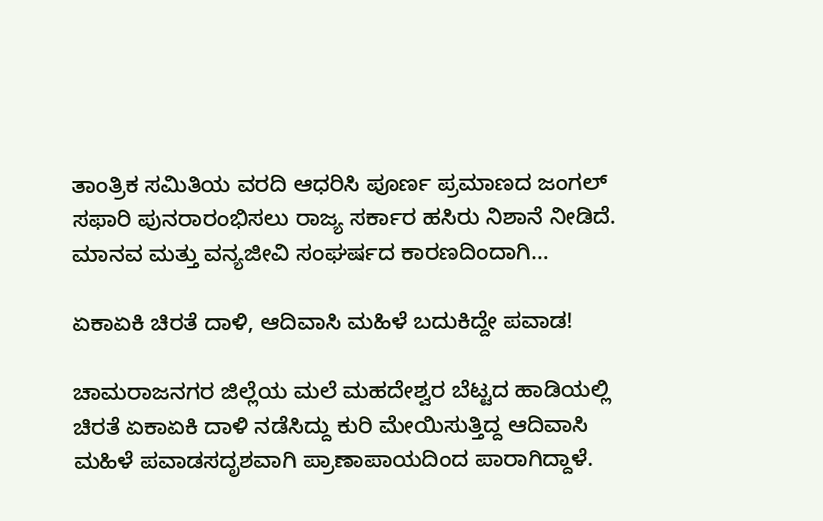ತಾಂತ್ರಿಕ ಸಮಿತಿಯ ವರದಿ ಆಧರಿಸಿ ಪೂರ್ಣ ಪ್ರಮಾಣದ ಜಂಗಲ್ ಸಫಾರಿ ಪುನರಾರಂಭಿಸಲು ರಾಜ್ಯ ಸರ್ಕಾರ ಹಸಿರು ನಿಶಾನೆ ನೀಡಿದೆ. ಮಾನವ ಮತ್ತು ವನ್ಯಜೀವಿ ಸಂಘರ್ಷದ ಕಾರಣದಿಂದಾಗಿ…

ಏಕಾಏಕಿ ಚಿರತೆ ದಾಳಿ, ಆದಿವಾಸಿ ಮಹಿಳೆ ಬದುಕಿದ್ದೇ ಪವಾಡ!

ಚಾಮರಾಜನಗರ ಜಿಲ್ಲೆಯ ಮಲೆ ಮಹದೇಶ್ವರ ಬೆಟ್ಟದ ಹಾಡಿಯಲ್ಲಿ ಚಿರತೆ ಏಕಾಏಕಿ ದಾಳಿ ನಡೆಸಿದ್ದು ಕುರಿ ಮೇಯಿಸುತ್ತಿದ್ದ ಆದಿವಾಸಿ ಮಹಿಳೆ ಪವಾಡಸದೃಶವಾಗಿ ಪ್ರಾಣಾಪಾಯದಿಂದ ಪಾರಾಗಿದ್ದಾಳೆ.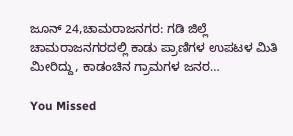ಜೂನ್ 24,ಚಾಮರಾಜನಗರ: ಗಡಿ ಜಿಲ್ಲೆ ಚಾಮರಾಜನಗರದಲ್ಲಿ ಕಾಡು ಪ್ರಾಣಿಗಳ ಉಪಟಳ ಮಿತಿ ಮೀರಿದ್ದು, ಕಾಡಂಚಿನ ಗ್ರಾಮಗಳ ಜನರ…

You Missed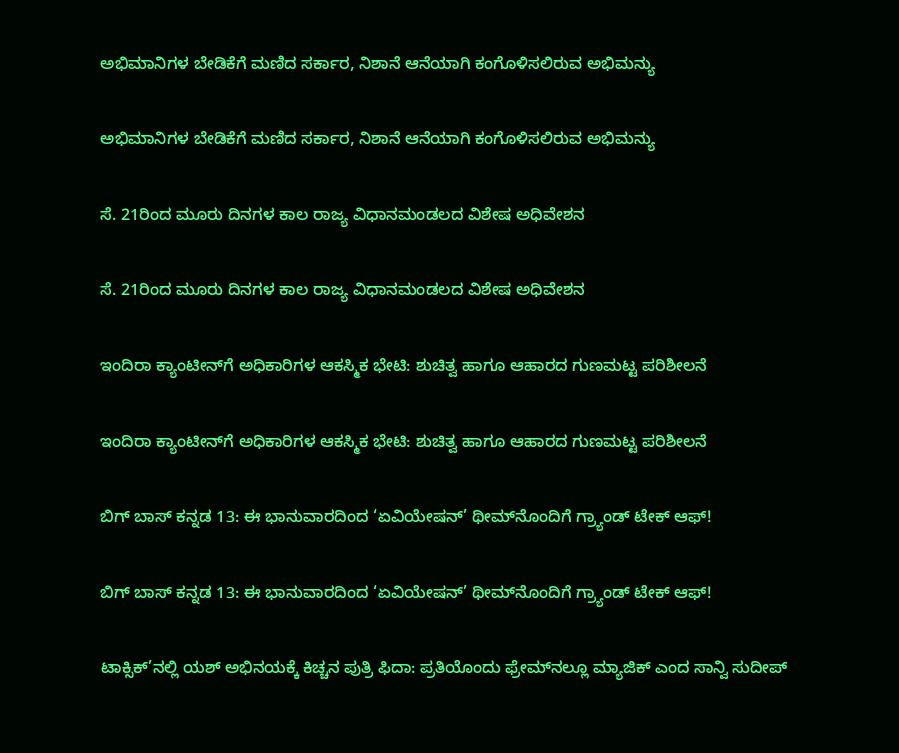ಅಭಿಮಾನಿಗಳ ಬೇಡಿಕೆಗೆ ಮಣಿದ ಸರ್ಕಾರ, ನಿಶಾನೆ ಆನೆಯಾಗಿ ಕಂಗೊಳಿಸಲಿರುವ ಅಭಿಮನ್ಯು

ಅಭಿಮಾನಿಗಳ ಬೇಡಿಕೆಗೆ ಮಣಿದ ಸರ್ಕಾರ, ನಿಶಾನೆ ಆನೆಯಾಗಿ ಕಂಗೊಳಿಸಲಿರುವ ಅಭಿಮನ್ಯು

ಸೆ. 21ರಿಂದ ಮೂರು ದಿನಗಳ ಕಾಲ ರಾಜ್ಯ ವಿಧಾನಮಂಡಲದ ವಿಶೇಷ ಅಧಿವೇಶನ

ಸೆ. 21ರಿಂದ ಮೂರು ದಿನಗಳ ಕಾಲ ರಾಜ್ಯ ವಿಧಾನಮಂಡಲದ ವಿಶೇಷ ಅಧಿವೇಶನ

ಇಂದಿರಾ ಕ್ಯಾಂಟೀನ್‌ಗೆ ಅಧಿಕಾರಿಗಳ ಆಕಸ್ಮಿಕ ಭೇಟಿ: ಶುಚಿತ್ವ ಹಾಗೂ ಆಹಾರದ ಗುಣಮಟ್ಟ ಪರಿಶೀಲನೆ

ಇಂದಿರಾ ಕ್ಯಾಂಟೀನ್‌ಗೆ ಅಧಿಕಾರಿಗಳ ಆಕಸ್ಮಿಕ ಭೇಟಿ: ಶುಚಿತ್ವ ಹಾಗೂ ಆಹಾರದ ಗುಣಮಟ್ಟ ಪರಿಶೀಲನೆ

ಬಿಗ್ ಬಾಸ್ ಕನ್ನಡ 13: ಈ ಭಾನುವಾರದಿಂದ ‘ಏವಿಯೇಷನ್’ ಥೀಮ್‌ನೊಂದಿಗೆ ಗ್ರ್ಯಾಂಡ್ ಟೇಕ್ ಆಫ್!

ಬಿಗ್ ಬಾಸ್ ಕನ್ನಡ 13: ಈ ಭಾನುವಾರದಿಂದ ‘ಏವಿಯೇಷನ್’ ಥೀಮ್‌ನೊಂದಿಗೆ ಗ್ರ್ಯಾಂಡ್ ಟೇಕ್ ಆಫ್!

ಟಾಕ್ಸಿಕ್‌’ನಲ್ಲಿ ಯಶ್‌ ಅಭಿನಯಕ್ಕೆ ಕಿಚ್ಚನ ಪುತ್ರಿ ಫಿದಾ: ಪ್ರತಿಯೊಂದು ಫ್ರೇಮ್‌ನಲ್ಲೂ ಮ್ಯಾಜಿಕ್‌ ಎಂದ ಸಾನ್ವಿ ಸುದೀಪ್‌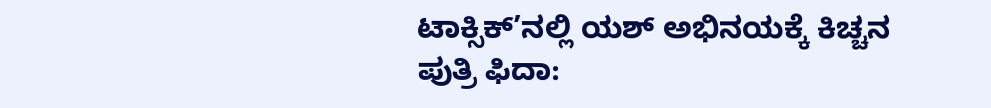ಟಾಕ್ಸಿಕ್‌’ನಲ್ಲಿ ಯಶ್‌ ಅಭಿನಯಕ್ಕೆ ಕಿಚ್ಚನ ಪುತ್ರಿ ಫಿದಾ: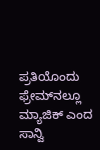ಪ್ರತಿಯೊಂದು ಫ್ರೇಮ್‌ನಲ್ಲೂ ಮ್ಯಾಜಿಕ್‌ ಎಂದ ಸಾನ್ವಿ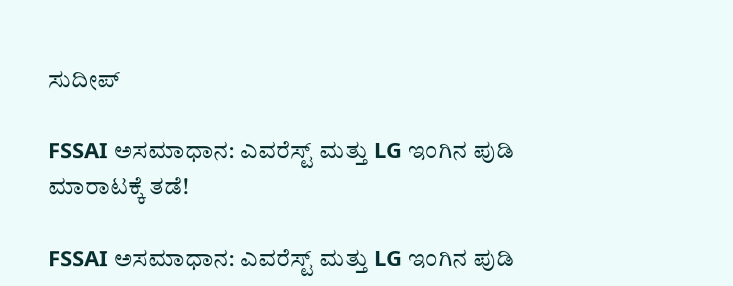ಸುದೀಪ್‌

FSSAI ಅಸಮಾಧಾನ: ಎವರೆಸ್ಟ್ ಮತ್ತು LG ಇಂಗಿನ ಪುಡಿ ಮಾರಾಟಕ್ಕೆ ತಡೆ!

FSSAI ಅಸಮಾಧಾನ: ಎವರೆಸ್ಟ್ ಮತ್ತು LG ಇಂಗಿನ ಪುಡಿ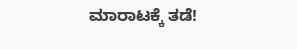ಮಾರಾಟಕ್ಕೆ ತಡೆ!